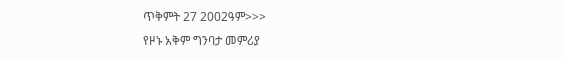ጥቅምት 27 2002ዓም>>>
የዞኑ አቅም ግንባታ መምሪያ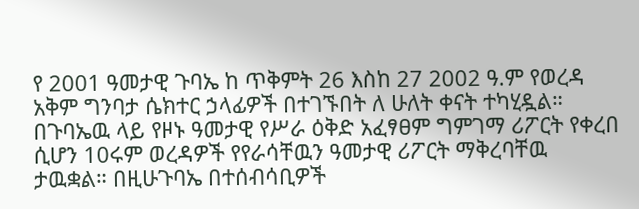የ 2001 ዓመታዊ ጉባኤ ከ ጥቅምት 26 እስከ 27 2002 ዓ.ም የወረዳ አቅም ግንባታ ሴክተር ኃላፊዎች በተገኙበት ለ ሁለት ቀናት ተካሂዷል። በጉባኤዉ ላይ የዞኑ ዓመታዊ የሥራ ዕቅድ አፈፃፀም ግምገማ ሪፖርት የቀረበ ሲሆን 10ሩም ወረዳዎች የየራሳቸዉን ዓመታዊ ሪፖርት ማቅረባቸዉ ታዉቋል። በዚሁጉባኤ በተሰብሳቢዎች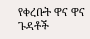የቀረቡት ዋና ዋና ጉዳቶች